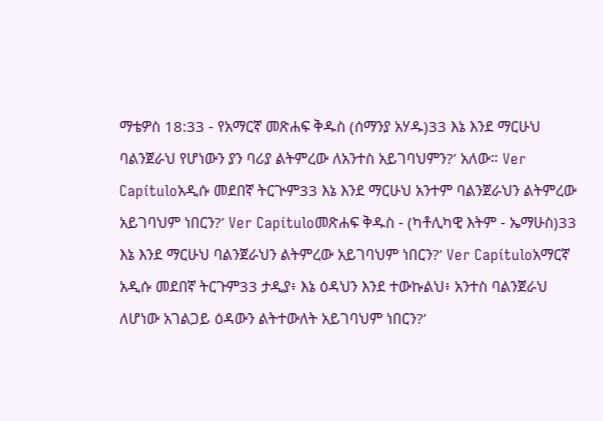ማቴዎስ 18:33 - የአማርኛ መጽሐፍ ቅዱስ (ሰማንያ አሃዱ)33 እኔ እንደ ማርሁህ ባልንጀራህ የሆነውን ያን ባሪያ ልትምረው ለአንተስ አይገባህምን?’ አለው። Ver Capítuloአዲሱ መደበኛ ትርጒም33 እኔ እንደ ማርሁህ አንተም ባልንጀራህን ልትምረው አይገባህም ነበርን?’ Ver Capítuloመጽሐፍ ቅዱስ - (ካቶሊካዊ እትም - ኤማሁስ)33 እኔ እንደ ማርሁህ ባልንጀራህን ልትምረው አይገባህም ነበርን?’ Ver Capítuloአማርኛ አዲሱ መደበኛ ትርጉም33 ታዲያ፥ እኔ ዕዳህን እንደ ተውኩልህ፥ አንተስ ባልንጀራህ ለሆነው አገልጋይ ዕዳውን ልትተውለት አይገባህም ነበርን?’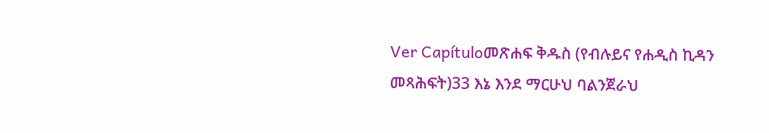Ver Capítuloመጽሐፍ ቅዱስ (የብሉይና የሐዲስ ኪዳን መጻሕፍት)33 እኔ እንደ ማርሁህ ባልንጀራህ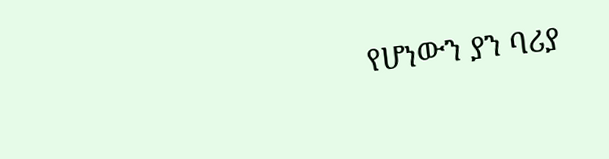የሆነውን ያን ባሪያ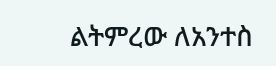ልትምረው ለአንተስ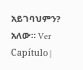አይገባህምን? አለው። Ver Capítulo |